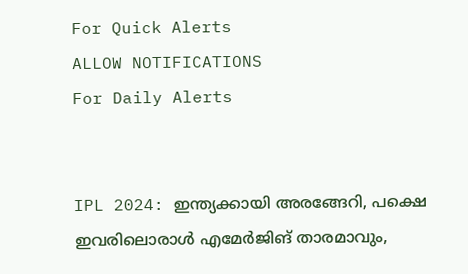For Quick Alerts
ALLOW NOTIFICATIONS
For Daily Alerts


IPL 2024: ഇന്ത്യക്കായി അരങ്ങേറി, പക്ഷെ ഇവരിലൊരാള്‍ എമേര്‍ജിങ് താരമാവും,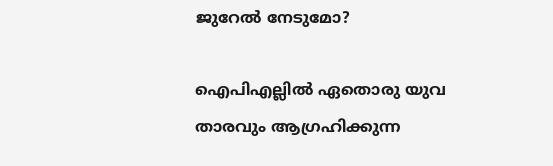ജുറേല്‍ നേടുമോ?

ഐപിഎല്ലില്‍ ഏതൊരു യുവ താരവും ആഗ്രഹിക്കുന്ന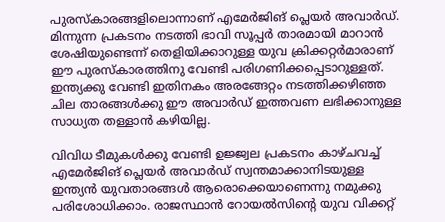പുരസ്‌കാരങ്ങളിലൊന്നാണ് എമേര്‍ജിങ് പ്ലെയര്‍ അവാര്‍ഡ്. മിന്നുന്ന പ്രകടനം നടത്തി ഭാവി സൂപ്പര്‍ താരമായി മാറാന്‍ ശേഷിയുണ്ടെന്ന് തെളിയിക്കാറുള്ള യുവ ക്രിക്കറ്റര്‍മാരാണ് ഈ പുരസ്‌കാരത്തിനു വേണ്ടി പരിഗണിക്കപ്പെടാറുള്ളത്. ഇന്ത്യക്കു വേണ്ടി ഇതിനകം അരങ്ങേറ്റം നടത്തിക്കഴിഞ്ഞ ചില താരങ്ങള്‍ക്കു ഈ അവാര്‍ഡ് ഇത്തവണ ലഭിക്കാനുള്ള സാധ്യത തള്ളാന്‍ കഴിയില്ല.

വിവിധ ടീമുകള്‍ക്കു വേണ്ടി ഉജ്ജ്വല പ്രകടനം കാഴ്ചവച്ച് എമേര്‍ജിങ് പ്ലെയര്‍ അവാര്‍ഡ് സ്വന്തമാക്കാനിടയുള്ള ഇന്ത്യന്‍ യുവതാരങ്ങള്‍ ആരൊക്കെയാണെന്നു നമുക്കു പരിശോധിക്കാം. രാജസ്ഥാന്‍ റോയല്‍സിന്റെ യുവ വിക്കറ്റ്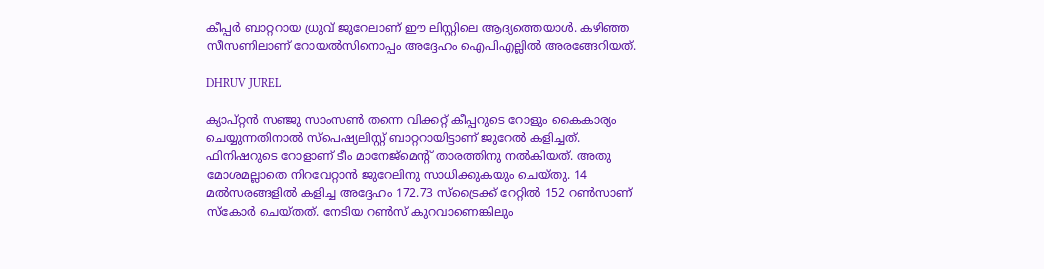കീപ്പര്‍ ബാറ്ററായ ധ്രുവ് ജുറേലാണ് ഈ ലിസ്റ്റിലെ ആദ്യത്തെയാള്‍. കഴിഞ്ഞ സീസണിലാണ് റോയല്‍സിനൊപ്പം അദ്ദേഹം ഐപിഎല്ലില്‍ അരങ്ങേറിയത്.

DHRUV JUREL

ക്യാപ്റ്റന്‍ സഞ്ജു സാംസണ്‍ തന്നെ വിക്കറ്റ് കീപ്പറുടെ റോളും കൈകാര്യം ചെയ്യുന്നതിനാല്‍ സ്‌പെഷ്യലിസ്റ്റ് ബാറ്ററായിട്ടാണ് ജുറേല്‍ കളിച്ചത്. ഫിനിഷറുടെ റോളാണ് ടീം മാനേജ്‌മെന്റ് താരത്തിനു നല്‍കിയത്. അതു മോശമല്ലാതെ നിറവേറ്റാന്‍ ജുറേലിനു സാധിക്കുകയും ചെയ്തു. 14 മല്‍സരങ്ങളില്‍ കളിച്ച അദ്ദേഹം 172.73 സ്‌ട്രൈക്ക് റേറ്റില്‍ 152 റണ്‍സാണ് സ്‌കോര്‍ ചെയ്തത്. നേടിയ റണ്‍സ് കുറവാണെങ്കിലും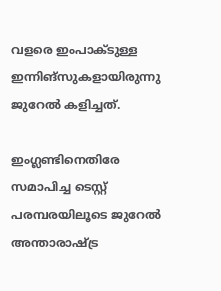വളരെ ഇംപാക്ടുള്ള ഇന്നിങ്‌സുകളായിരുന്നു ജുറേല്‍ കളിച്ചത്.

ഇംഗ്ലണ്ടിനെതിരേ സമാപിച്ച ടെസ്റ്റ് പരമ്പരയിലൂടെ ജുറേല്‍ അന്താരാഷ്ട്ര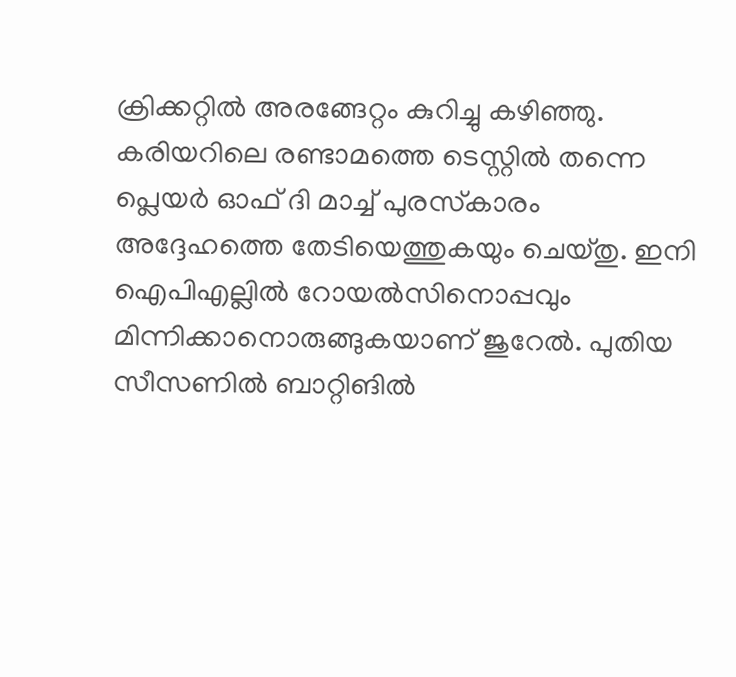ക്രിക്കറ്റില്‍ അരങ്ങേറ്റം കുറിച്ചു കഴിഞ്ഞു. കരിയറിലെ രണ്ടാമത്തെ ടെസ്റ്റില്‍ തന്നെ പ്ലെയര്‍ ഓഫ് ദി മാച്ച് പുരസ്‌കാരം അദ്ദേഹത്തെ തേടിയെത്തുകയും ചെയ്തു. ഇനി ഐപിഎല്ലില്‍ റോയല്‍സിനൊപ്പവും മിന്നിക്കാനൊരുങ്ങുകയാണ് ജുറേല്‍. പുതിയ സീസണില്‍ ബാറ്റിങില്‍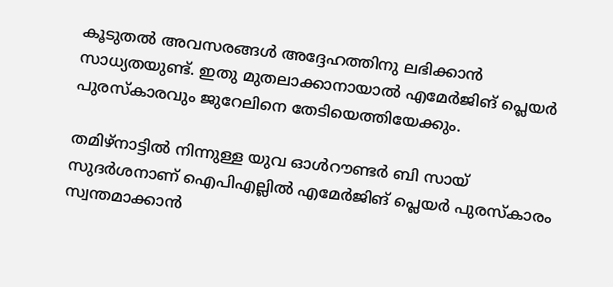കൂടുതല്‍ അവസരങ്ങള്‍ അദ്ദേഹത്തിനു ലഭിക്കാന്‍ സാധ്യതയുണ്ട്. ഇതു മുതലാക്കാനായാല്‍ എമേര്‍ജിങ് പ്ലെയര്‍ പുരസ്‌കാരവും ജുറേലിനെ തേടിയെത്തിയേക്കും.

തമിഴ്‌നാട്ടില്‍ നിന്നുള്ള യുവ ഓള്‍റൗണ്ടര്‍ ബി സായ് സുദര്‍ശനാണ് ഐപിഎല്ലില്‍ എമേര്‍ജിങ് പ്ലെയര്‍ പുരസ്‌കാരം സ്വന്തമാക്കാന്‍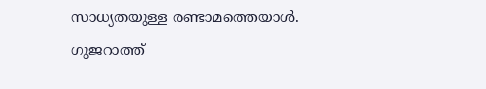സാധ്യതയുള്ള രണ്ടാമത്തെയാള്‍. ഗുജറാത്ത്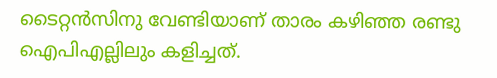ടൈറ്റന്‍സിനു വേണ്ടിയാണ് താരം കഴിഞ്ഞ രണ്ടു ഐപിഎല്ലിലും കളിച്ചത്.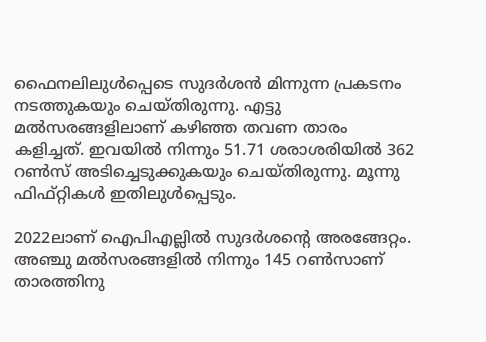ഫൈനലിലുള്‍പ്പെടെ സുദര്‍ശന്‍ മിന്നുന്ന പ്രകടനം നടത്തുകയും ചെയ്തിരുന്നു. എട്ടു മല്‍സരങ്ങളിലാണ് കഴിഞ്ഞ തവണ താരം കളിച്ചത്. ഇവയില്‍ നിന്നും 51.71 ശരാശരിയില്‍ 362 റണ്‍സ് അടിച്ചെടുക്കുകയും ചെയ്തിരുന്നു. മൂന്നു ഫിഫ്റ്റികള്‍ ഇതിലുള്‍പ്പെടും.

2022ലാണ് ഐപിഎല്ലില്‍ സുദര്‍ശന്റെ അരങ്ങേറ്റം. അഞ്ചു മല്‍സരങ്ങളില്‍ നിന്നും 145 റണ്‍സാണ് താരത്തിനു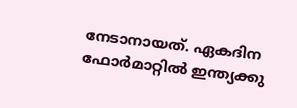നേടാനായത്. ഏകദിന ഫോര്‍മാറ്റില്‍ ഇന്ത്യക്കു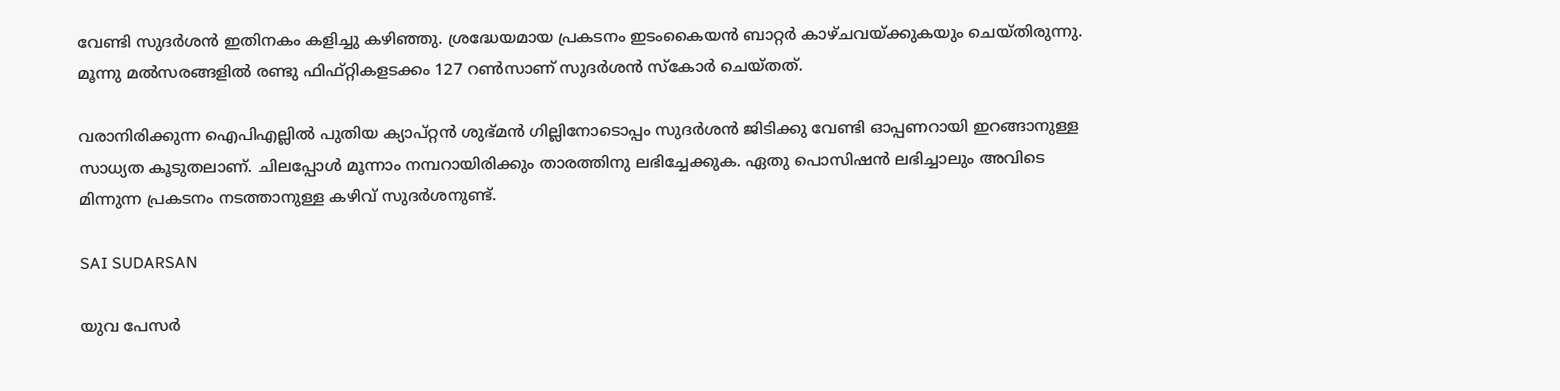വേണ്ടി സുദര്‍ശന്‍ ഇതിനകം കളിച്ചു കഴിഞ്ഞു. ശ്രദ്ധേയമായ പ്രകടനം ഇടംകൈയന്‍ ബാറ്റര്‍ കാഴ്ചവയ്ക്കുകയും ചെയ്തിരുന്നു. മൂന്നു മല്‍സരങ്ങളില്‍ രണ്ടു ഫിഫ്റ്റികളടക്കം 127 റണ്‍സാണ് സുദര്‍ശന്‍ സ്‌കോര്‍ ചെയ്തത്.

വരാനിരിക്കുന്ന ഐപിഎല്ലില്‍ പുതിയ ക്യാപ്റ്റന്‍ ശുഭ്മന്‍ ഗില്ലിനോടൊപ്പം സുദര്‍ശന്‍ ജിടിക്കു വേണ്ടി ഓപ്പണറായി ഇറങ്ങാനുള്ള സാധ്യത കൂടുതലാണ്. ചിലപ്പോള്‍ മൂന്നാം നമ്പറായിരിക്കും താരത്തിനു ലഭിച്ചേക്കുക. ഏതു പൊസിഷന്‍ ലഭിച്ചാലും അവിടെ മിന്നുന്ന പ്രകടനം നടത്താനുള്ള കഴിവ് സുദര്‍ശനുണ്ട്.

SAI SUDARSAN

യുവ പേസര്‍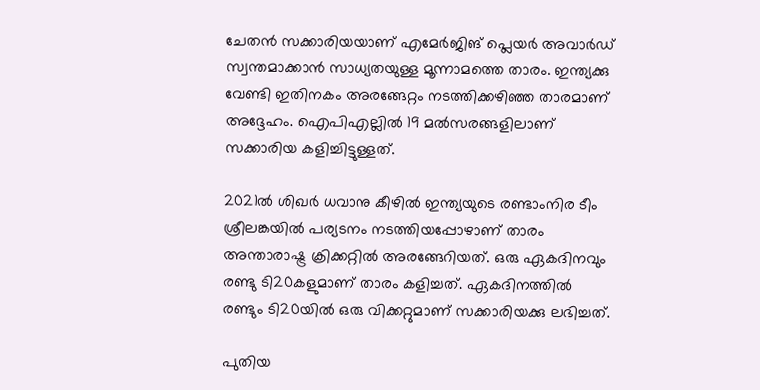ചേതന്‍ സക്കാരിയയാണ് എമേര്‍ജിങ് പ്ലെയര്‍ അവാര്‍ഡ് സ്വന്തമാക്കാന്‍ സാധ്യതയുള്ള മൂന്നാമത്തെ താരം. ഇന്ത്യക്കു വേണ്ടി ഇതിനകം അരങ്ങേറ്റം നടത്തിക്കഴിഞ്ഞ താരമാണ് അദ്ദേഹം. ഐപിഎല്ലില്‍ 19 മല്‍സരങ്ങളിലാണ് സക്കാരിയ കളിച്ചിട്ടുള്ളത്.

2021ല്‍ ശിഖര്‍ ധവാനു കീഴില്‍ ഇന്ത്യയുടെ രണ്ടാംനിര ടീം ശ്രീലങ്കയില്‍ പര്യടനം നടത്തിയപ്പോഴാണ് താരം അന്താരാഷ്ട്ര ക്രിക്കറ്റില്‍ അരങ്ങേറിയത്. ഒരു ഏകദിനവും രണ്ടു ടി20കളുമാണ് താരം കളിച്ചത്. ഏകദിനത്തില്‍ രണ്ടും ടി20യില്‍ ഒരു വിക്കറ്റുമാണ് സക്കാരിയക്കു ലഭിച്ചത്.

പുതിയ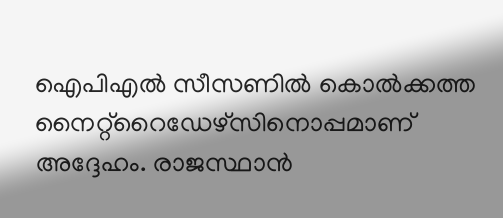ഐപിഎല്‍ സീസണില്‍ കൊല്‍ക്കത്ത നൈറ്റ്‌റൈഡേഴ്‌സിനൊപ്പമാണ് അദ്ദേഹം. രാജസ്ഥാന്‍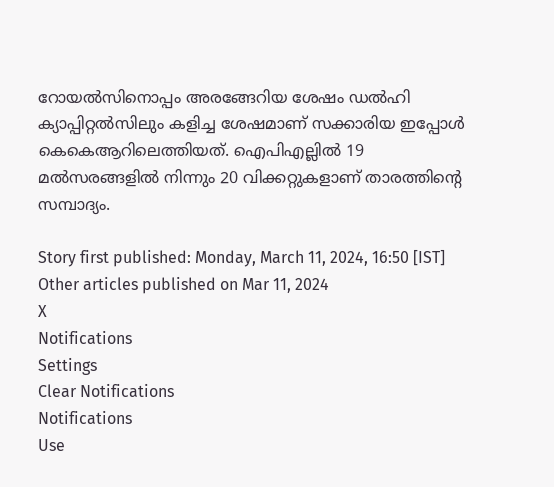റോയല്‍സിനൊപ്പം അരങ്ങേറിയ ശേഷം ഡല്‍ഹി ക്യാപ്പിറ്റല്‍സിലും കളിച്ച ശേഷമാണ് സക്കാരിയ ഇപ്പോള്‍ കെകെആറിലെത്തിയത്. ഐപിഎല്ലില്‍ 19 മല്‍സരങ്ങളില്‍ നിന്നും 20 വിക്കറ്റുകളാണ് താരത്തിന്റെ സമ്പാദ്യം.

Story first published: Monday, March 11, 2024, 16:50 [IST]
Other articles published on Mar 11, 2024
X
Notifications
Settings
Clear Notifications
Notifications
Use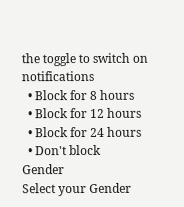the toggle to switch on notifications
  • Block for 8 hours
  • Block for 12 hours
  • Block for 24 hours
  • Don't block
Gender
Select your Gender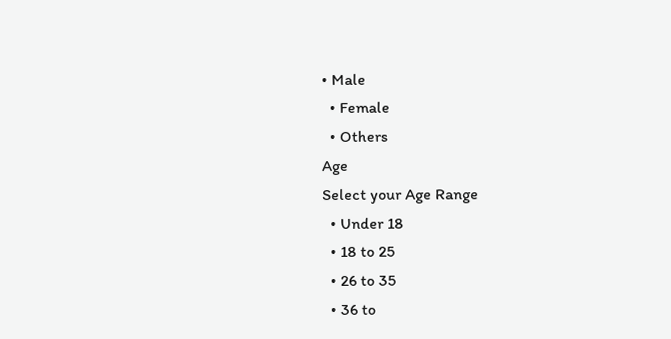• Male
  • Female
  • Others
Age
Select your Age Range
  • Under 18
  • 18 to 25
  • 26 to 35
  • 36 to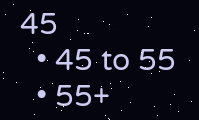45
  • 45 to 55
  • 55+